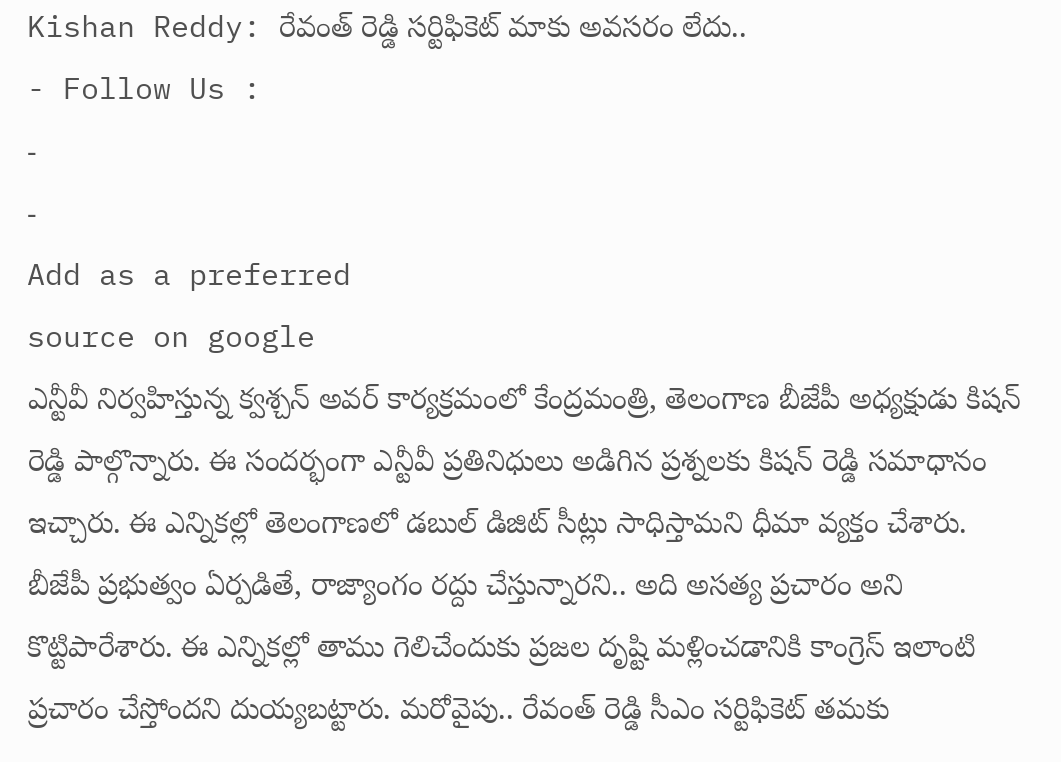Kishan Reddy: రేవంత్ రెడ్డి సర్టిఫికెట్ మాకు అవసరం లేదు..
- Follow Us :
-
-
Add as a preferred
source on google
ఎన్టీవీ నిర్వహిస్తున్న క్వశ్చన్ అవర్ కార్యక్రమంలో కేంద్రమంత్రి, తెలంగాణ బీజేపీ అధ్యక్షుడు కిషన్ రెడ్డి పాల్గొన్నారు. ఈ సందర్భంగా ఎన్టీవీ ప్రతినిధులు అడిగిన ప్రశ్నలకు కిషన్ రెడ్డి సమాధానం ఇచ్చారు. ఈ ఎన్నికల్లో తెలంగాణలో డబుల్ డిజిట్ సీట్లు సాధిస్తామని ధీమా వ్యక్తం చేశారు. బీజేపీ ప్రభుత్వం ఏర్పడితే, రాజ్యాంగం రద్దు చేస్తున్నారని.. అది అసత్య ప్రచారం అని కొట్టిపారేశారు. ఈ ఎన్నికల్లో తాము గెలిచేందుకు ప్రజల దృష్టి మళ్లించడానికి కాంగ్రెస్ ఇలాంటి ప్రచారం చేస్తోందని దుయ్యబట్టారు. మరోవైపు.. రేవంత్ రెడ్డి సీఎం సర్టిఫికెట్ తమకు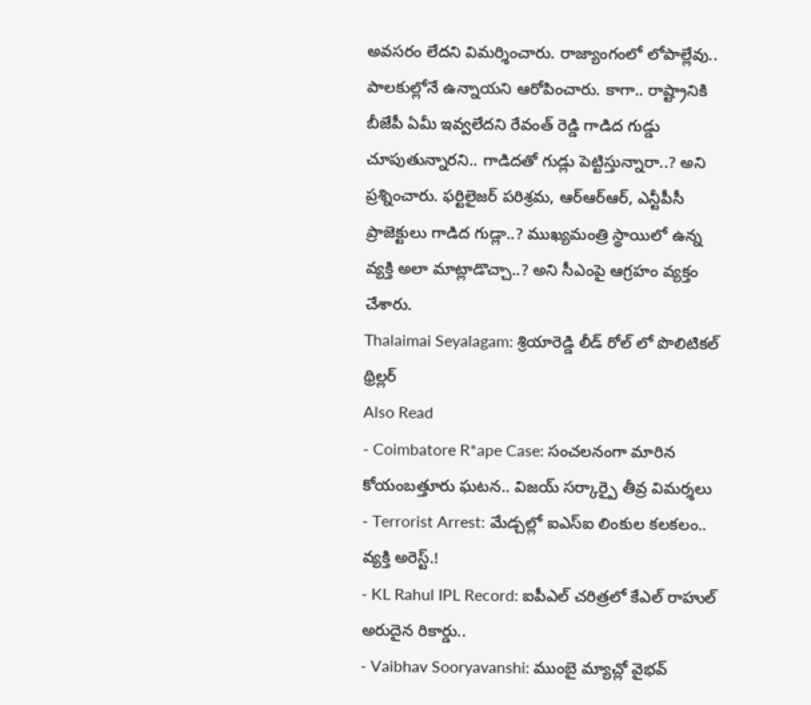అవసరం లేదని విమర్శించారు. రాజ్యాంగంలో లోపాల్లేవు.. పాలకుల్లోనే ఉన్నాయని ఆరోపించారు. కాగా.. రాష్ట్రానికి బీజేపీ ఏమీ ఇవ్వలేదని రేవంత్ రెడ్డి గాడిద గుడ్డు చూపుతున్నారని.. గాడిదతో గుడ్లు పెట్టిస్తున్నారా..? అని ప్రశ్నించారు. ఫర్టిలైజర్ పరిశ్రమ, ఆర్ఆర్ఆర్, ఎన్టీపీసీ ప్రాజెక్టులు గాడిద గుడ్లా..? ముఖ్యమంత్రి స్థాయిలో ఉన్న వ్యక్తి అలా మాట్లాడొచ్చా..? అని సీఎంపై ఆగ్రహం వ్యక్తం చేశారు.
Thalaimai Seyalagam: శ్రియారెడ్డి లీడ్ రోల్ లో పొలిటికల్ థ్రిల్లర్
Also Read
- Coimbatore R*ape Case: సంచలనంగా మారిన కోయంబత్తూరు ఘటన.. విజయ్ సర్కార్పై తీవ్ర విమర్శలు
- Terrorist Arrest: మేడ్చల్లో ఐఎస్ఐ లింకుల కలకలం.. వ్యక్తి అరెస్ట్.!
- KL Rahul IPL Record: ఐపీఎల్ చరిత్రలో కేఎల్ రాహుల్ అరుదైన రికార్డు..
- Vaibhav Sooryavanshi: ముంబై మ్యాచ్లో వైభవ్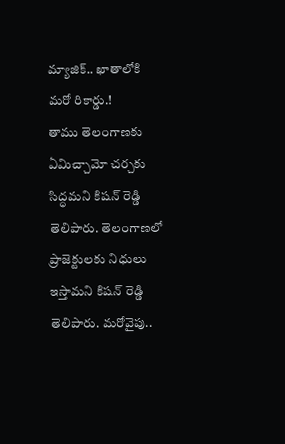మ్యాజిక్.. ఖాతాలోకి మరో రికార్డు.!
తాము తెలంగాణకు ఏమిచ్చామో చర్చకు సిద్ధమని కిషన్ రెడ్డి తెలిపారు. తెలంగాణలో ప్రాజెక్టులకు నిధులు ఇస్తామని కిషన్ రెడ్డి తెలిపారు. మరోవైపు..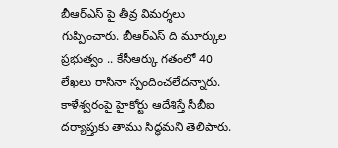బీఆర్ఎస్ పై తీవ్ర విమర్శలు గుప్పించారు. బీఆర్ఎస్ ది మూర్కుల ప్రభుత్వం .. కేసీఆర్కు గతంలో 40 లేఖలు రాసినా స్పందించలేదన్నారు. కాళేశ్వరంపై హైకోర్టు ఆదేశిస్తే సీబీఐ దర్యాప్తుకు తాము సిద్ధమని తెలిపారు.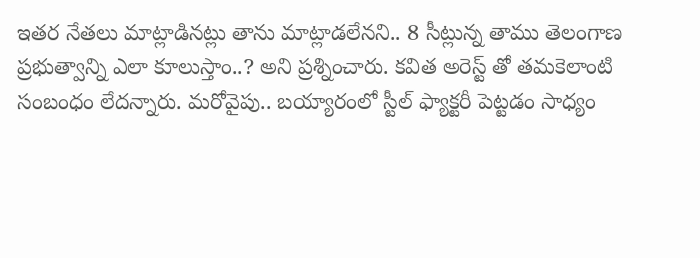ఇతర నేతలు మాట్లాడినట్లు తాను మాట్లాడలేనని.. 8 సీట్లున్న తాము తెలంగాణ ప్రభుత్వాన్ని ఎలా కూలుస్తాం..? అని ప్రశ్నించారు. కవిత అరెస్ట్ తో తమకెలాంటి సంబంధం లేదన్నారు. మరోవైపు.. బయ్యారంలో స్టీల్ ఫ్యాక్టరీ పెట్టడం సాధ్యం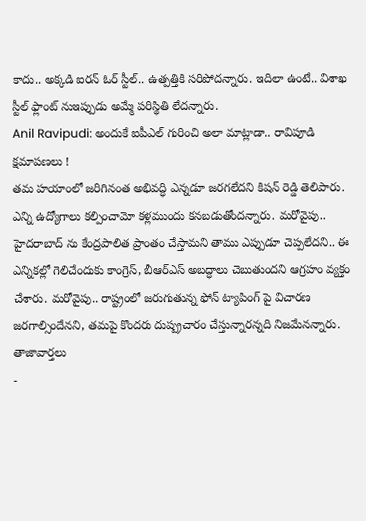కాదు.. అక్కడి ఐరన్ ఓర్ స్టీల్.. ఉత్పత్తికి సరిపోదన్నారు. ఇదిలా ఉంటే.. విశాఖ స్టీల్ ఫ్లాంట్ నుఇప్పుడు అమ్మే పరిస్థితి లేదన్నారు.
Anil Ravipudi: అందుకే ఐపీఎల్ గురించి అలా మాట్లాడా.. రావిపూడి క్షమాపణలు !
తమ హయాంలో జరిగినంత అభివద్ధి ఎన్నడూ జరగలేదని కిషన్ రెడ్డి తెలిపారు. ఎన్ని ఉద్యోగాలు కల్పించామో కళ్లముందు కనబడుతోందన్నారు. మరోవైపు.. హైదరాబాద్ ను కేంద్రపాలిత ప్రాంతం చేస్తామని తాము ఎప్పుడూ చెప్పలేదని.. ఈ ఎన్నికల్లో గెలిచేందుకు కాంగ్రెస్, బీఆర్ఎస్ అబద్ధాలు చెబుతుందని ఆగ్రహం వ్యక్తం చేశారు. మరోవైపు.. రాష్ట్రంలో జరుగుతున్న ఫోన్ ట్యాపింగ్ పై విచారణ జరగాల్సిందేనని, తమపై కొందరు దుష్ప్రచారం చేస్తున్నారన్నది నిజమేనన్నారు.
తాజావార్తలు
-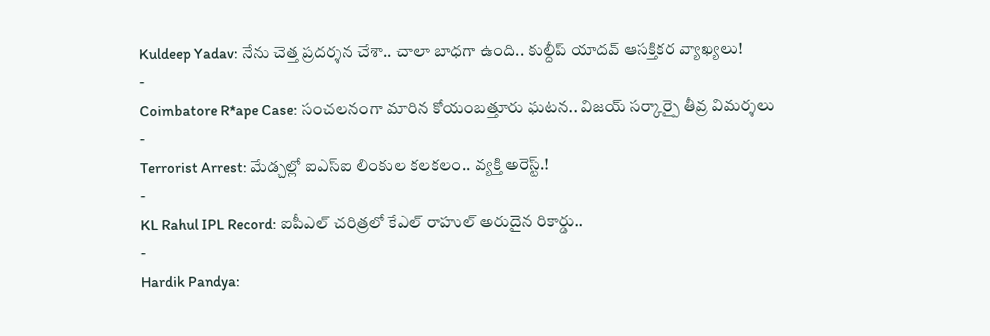Kuldeep Yadav: నేను చెత్త ప్రదర్శన చేశా.. చాలా బాధగా ఉంది.. కుల్దీప్ యాదవ్ ఆసక్తికర వ్యాఖ్యలు!
-
Coimbatore R*ape Case: సంచలనంగా మారిన కోయంబత్తూరు ఘటన.. విజయ్ సర్కార్పై తీవ్ర విమర్శలు
-
Terrorist Arrest: మేడ్చల్లో ఐఎస్ఐ లింకుల కలకలం.. వ్యక్తి అరెస్ట్.!
-
KL Rahul IPL Record: ఐపీఎల్ చరిత్రలో కేఎల్ రాహుల్ అరుదైన రికార్డు..
-
Hardik Pandya: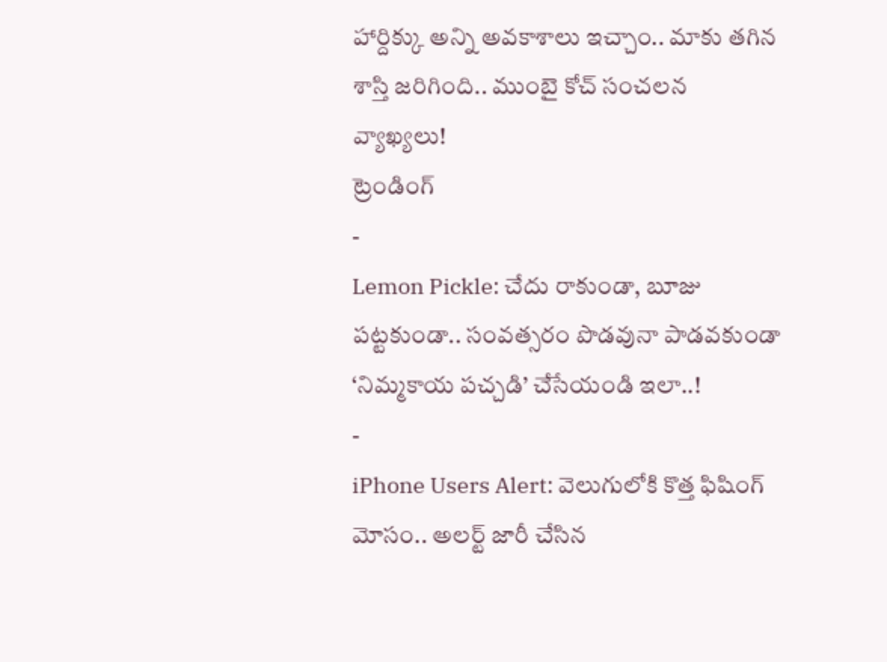హార్దిక్కు అన్ని అవకాశాలు ఇచ్చాం.. మాకు తగిన శాస్తి జరిగింది.. ముంబై కోచ్ సంచలన వ్యాఖ్యలు!
ట్రెండింగ్
-
Lemon Pickle: చేదు రాకుండా, బూజు పట్టకుండా.. సంవత్సరం పొడవునా పాడవకుండా ‘నిమ్మకాయ పచ్చడి’ చేసేయండి ఇలా..!
-
iPhone Users Alert: వెలుగులోకి కొత్త ఫిషింగ్ మోసం.. అలర్ట్ జారీ చేసిన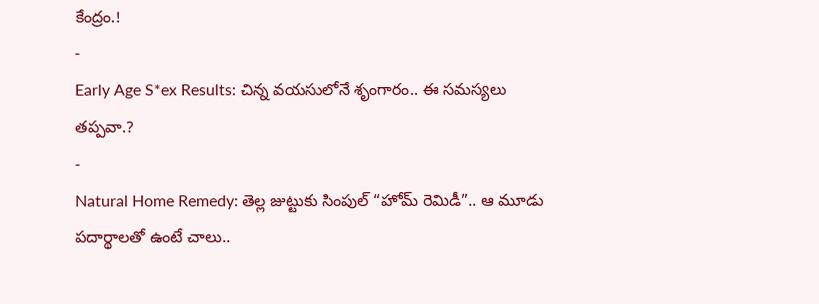కేంద్రం.!
-
Early Age S*ex Results: చిన్న వయసులోనే శృంగారం.. ఈ సమస్యలు తప్పవా.?
-
Natural Home Remedy: తెల్ల జుట్టుకు సింపుల్ “హోమ్ రెమిడీ”.. ఆ మూడు పదార్థాలతో ఉంటే చాలు..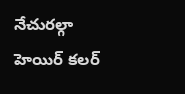నేచురల్గా హెయిర్ కలర్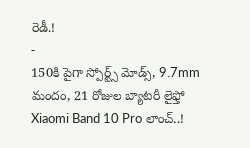రెడీ.!
-
150కి పైగా స్పోర్ట్స్ మోడ్స్, 9.7mm మందం, 21 రోజుల బ్యాటరీ లైఫ్తో Xiaomi Band 10 Pro లాంచ్..!